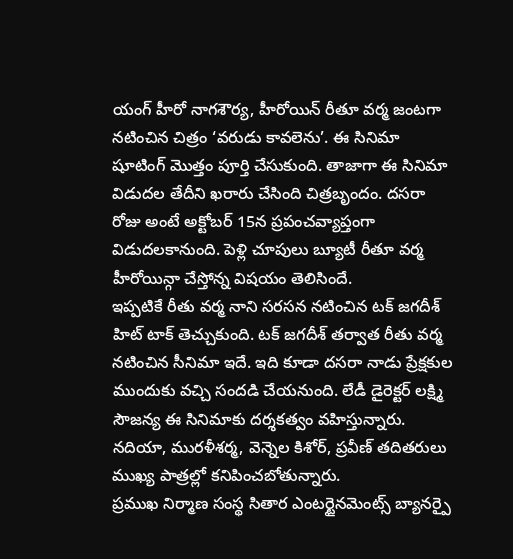యంగ్ హీరో నాగశౌర్య, హీరోయిన్ రీతూ వర్మ జంటగా నటించిన చిత్రం ‘వరుడు కావలెను’. ఈ సినిమా షూటింగ్ మొత్తం పూర్తి చేసుకుంది. తాజాగా ఈ సినిమా విడుదల తేదీని ఖరారు చేసింది చిత్రబృందం. దసరా రోజు అంటే అక్టోబర్ 15న ప్రపంచవ్యాప్తంగా విడుదలకానుంది. పెళ్లి చూపులు బ్యూటీ రీతూ వర్మ హీరోయిన్గా చేస్తోన్న విషయం తెలిసిందే.
ఇప్పటికే రీతు వర్మ నాని సరసన నటించిన టక్ జగదీశ్ హిట్ టాక్ తెచ్చుకుంది. టక్ జగదీశ్ తర్వాత రీతు వర్మ నటించిన సీనిమా ఇదే. ఇది కూడా దసరా నాడు ప్రేక్షకుల ముందుకు వచ్చి సందడి చేయనుంది. లేడీ డైరెక్టర్ లక్ష్మి సౌజన్య ఈ సినిమాకు దర్శకత్వం వహిస్తున్నారు. నదియా, మురళీశర్మ, వెన్నెల కిశోర్, ప్రవీణ్ తదితరులు ముఖ్య పాత్రల్లో కనిపించబోతున్నారు.
ప్రముఖ నిర్మాణ సంస్థ సితార ఎంటర్టైనమెంట్స్ బ్యానర్పై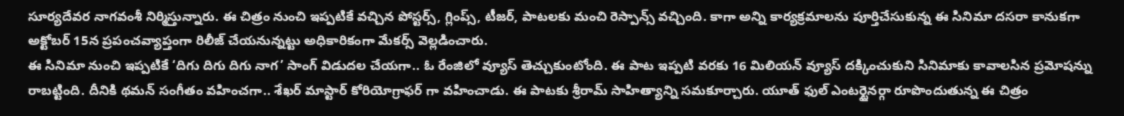సూర్యదేవర నాగవంశీ నిర్మిస్తున్నారు. ఈ చిత్రం నుంచి ఇప్పటికే వచ్చిన పోస్టర్స్, గ్లింప్స్, టీజర్, పాటలకు మంచి రెస్పాన్స్ వచ్చింది. కాగా అన్ని కార్యక్రమాలను పూర్తిచేసుకున్న ఈ సినిమా దసరా కానుకగా అక్టోబర్ 15న ప్రపంచవ్యాప్తంగా రిలీజ్ చేయనున్నట్టు అధికారికంగా మేకర్స్ వెల్లడించారు.
ఈ సినిమా నుంచి ఇప్పటికే ‘దిగు దిగు దిగు నాగ’ సాంగ్ విడుదల చేయగా.. ఓ రేంజిలో వ్యూస్ తెచ్చుకుంటోంది. ఈ పాట ఇప్పటి వరకు 16 మిలియన్ వ్యూస్ దక్కించుకుని సినిమాకు కావాలసిన ప్రమోషన్ను రాబట్టింది. దీనికి థమన్ సంగీతం వహించగా.. శేఖర్ మాస్టార్ కోరియోగ్రాఫర్ గా వహించాడు. ఈ పాటకు శ్రీరామ్ సాహిత్యాన్ని సమకూర్చారు. యూత్ ఫుల్ ఎంటర్టైనర్గా రూపొందుతున్న ఈ చిత్రం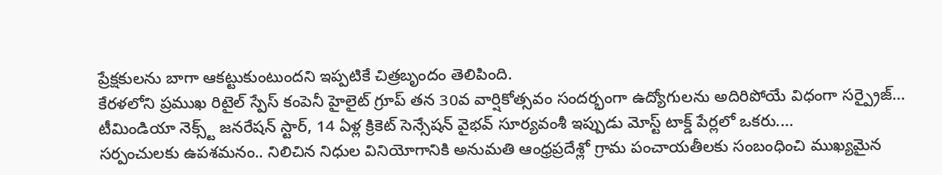ప్రేక్షకులను బాగా ఆకట్టుకుంటుందని ఇప్పటికే చిత్రబృందం తెలిపింది.
కేరళలోని ప్రముఖ రిటైల్ స్పేస్ కంపెనీ హైలైట్ గ్రూప్ తన 30వ వార్షికోత్సవం సందర్భంగా ఉద్యోగులను అదిరిపోయే విధంగా సర్ప్రైజ్…
టీమిండియా నెక్స్ట్ జనరేషన్ స్టార్, 14 ఏళ్ల క్రికెట్ సెన్సేషన్ వైభవ్ సూర్యవంశీ ఇప్పుడు మోస్ట్ టాక్డ్ పేర్లలో ఒకరు.…
సర్పంచులకు ఉపశమనం.. నిలిచిన నిధుల వినియోగానికి అనుమతి ఆంధ్రప్రదేశ్లో గ్రామ పంచాయతీలకు సంబంధించి ముఖ్యమైన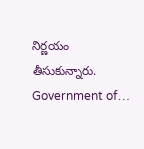నిర్ణయం తీసుకున్నారు. Government of…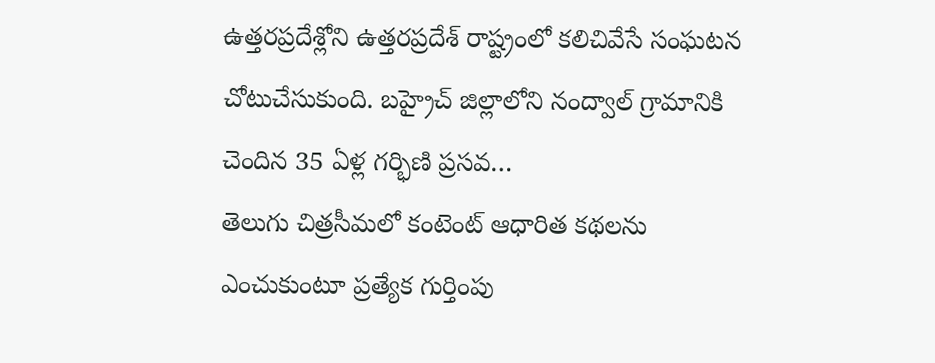ఉత్తరప్రదేశ్లోని ఉత్తరప్రదేశ్ రాష్ట్రంలో కలిచివేసే సంఘటన చోటుచేసుకుంది. బహ్రైచ్ జిల్లాలోని నంద్వాల్ గ్రామానికి చెందిన 35 ఏళ్ల గర్భిణి ప్రసవ…
తెలుగు చిత్రసీమలో కంటెంట్ ఆధారిత కథలను ఎంచుకుంటూ ప్రత్యేక గుర్తింపు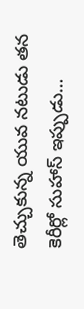తెచ్చుకున్న యువ నటుడు తన కెరీర్లో సుహాస్ ఇప్పుడు…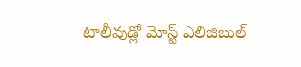టాలీవుడ్లో మోస్ట్ ఎలిజిబుల్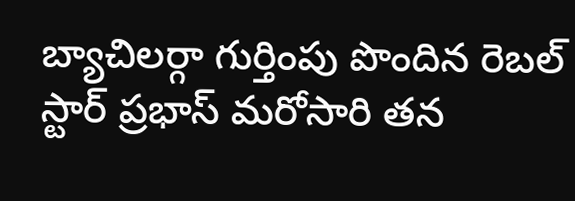బ్యాచిలర్గా గుర్తింపు పొందిన రెబల్ స్టార్ ప్రభాస్ మరోసారి తన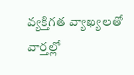వ్యక్తిగత వ్యాఖ్యలతో వార్తల్లో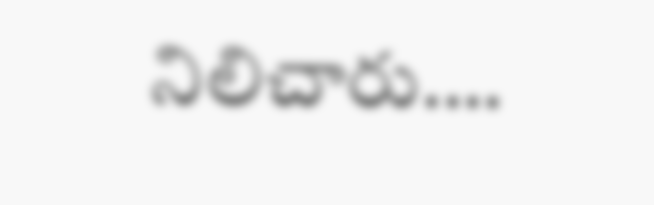నిలిచారు.…